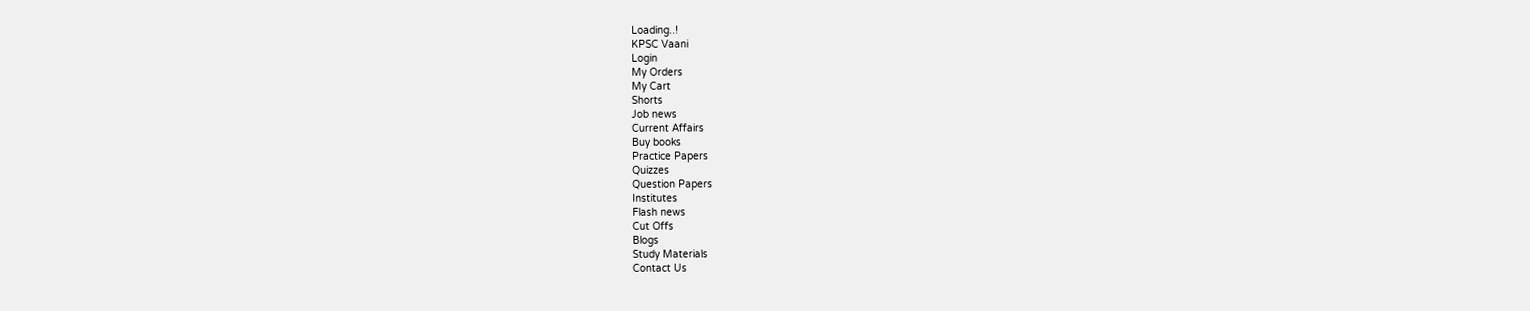Loading..!
KPSC Vaani
Login
My Orders
My Cart
Shorts
Job news
Current Affairs
Buy books
Practice Papers
Quizzes
Question Papers
Institutes
Flash news
Cut Offs
Blogs
Study Materials
Contact Us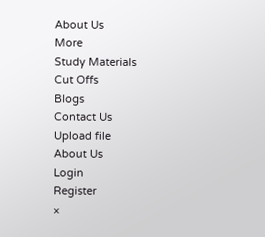About Us
More
Study Materials
Cut Offs
Blogs
Contact Us
Upload file
About Us
Login
Register
×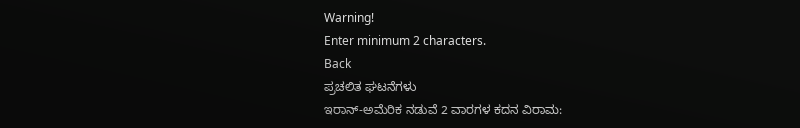Warning!
Enter minimum 2 characters.
Back
ಪ್ರಚಲಿತ ಘಟನೆಗಳು
ಇರಾನ್-ಅಮೆರಿಕ ನಡುವೆ 2 ವಾರಗಳ ಕದನ ವಿರಾಮ: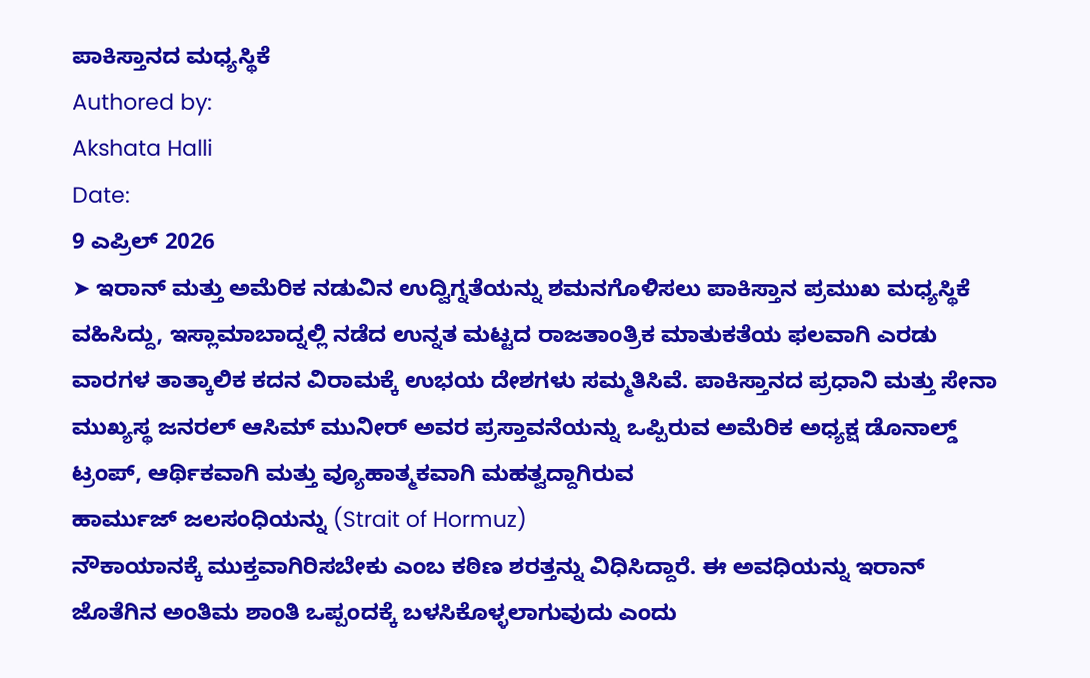ಪಾಕಿಸ್ತಾನದ ಮಧ್ಯಸ್ಥಿಕೆ
Authored by:
Akshata Halli
Date:
9 ಎಪ್ರಿಲ್ 2026
➤ ಇರಾನ್ ಮತ್ತು ಅಮೆರಿಕ ನಡುವಿನ ಉದ್ವಿಗ್ನತೆಯನ್ನು ಶಮನಗೊಳಿಸಲು ಪಾಕಿಸ್ತಾನ ಪ್ರಮುಖ ಮಧ್ಯಸ್ಥಿಕೆ ವಹಿಸಿದ್ದು, ಇಸ್ಲಾಮಾಬಾದ್ನಲ್ಲಿ ನಡೆದ ಉನ್ನತ ಮಟ್ಟದ ರಾಜತಾಂತ್ರಿಕ ಮಾತುಕತೆಯ ಫಲವಾಗಿ ಎರಡು ವಾರಗಳ ತಾತ್ಕಾಲಿಕ ಕದನ ವಿರಾಮಕ್ಕೆ ಉಭಯ ದೇಶಗಳು ಸಮ್ಮತಿಸಿವೆ. ಪಾಕಿಸ್ತಾನದ ಪ್ರಧಾನಿ ಮತ್ತು ಸೇನಾ ಮುಖ್ಯಸ್ಥ ಜನರಲ್ ಆಸಿಮ್ ಮುನೀರ್ ಅವರ ಪ್ರಸ್ತಾವನೆಯನ್ನು ಒಪ್ಪಿರುವ ಅಮೆರಿಕ ಅಧ್ಯಕ್ಷ ಡೊನಾಲ್ಡ್ ಟ್ರಂಪ್, ಆರ್ಥಿಕವಾಗಿ ಮತ್ತು ವ್ಯೂಹಾತ್ಮಕವಾಗಿ ಮಹತ್ವದ್ದಾಗಿರುವ
ಹಾರ್ಮುಜ್ ಜಲಸಂಧಿಯನ್ನು (Strait of Hormuz)
ನೌಕಾಯಾನಕ್ಕೆ ಮುಕ್ತವಾಗಿರಿಸಬೇಕು ಎಂಬ ಕಠಿಣ ಶರತ್ತನ್ನು ವಿಧಿಸಿದ್ದಾರೆ. ಈ ಅವಧಿಯನ್ನು ಇರಾನ್ ಜೊತೆಗಿನ ಅಂತಿಮ ಶಾಂತಿ ಒಪ್ಪಂದಕ್ಕೆ ಬಳಸಿಕೊಳ್ಳಲಾಗುವುದು ಎಂದು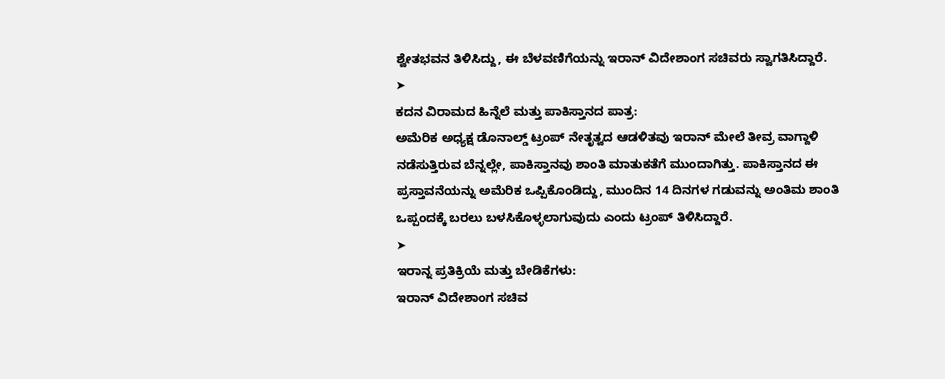ಶ್ವೇತಭವನ ತಿಳಿಸಿದ್ದು, ಈ ಬೆಳವಣಿಗೆಯನ್ನು ಇರಾನ್ ವಿದೇಶಾಂಗ ಸಚಿವರು ಸ್ವಾಗತಿಸಿದ್ದಾರೆ.
➤
ಕದನ ವಿರಾಮದ ಹಿನ್ನೆಲೆ ಮತ್ತು ಪಾಕಿಸ್ತಾನದ ಪಾತ್ರ:
ಅಮೆರಿಕ ಅಧ್ಯಕ್ಷ ಡೊನಾಲ್ಡ್ ಟ್ರಂಪ್ ನೇತೃತ್ವದ ಆಡಳಿತವು ಇರಾನ್ ಮೇಲೆ ತೀವ್ರ ವಾಗ್ದಾಳಿ ನಡೆಸುತ್ತಿರುವ ಬೆನ್ನಲ್ಲೇ, ಪಾಕಿಸ್ತಾನವು ಶಾಂತಿ ಮಾತುಕತೆಗೆ ಮುಂದಾಗಿತ್ತು. ಪಾಕಿಸ್ತಾನದ ಈ ಪ್ರಸ್ತಾವನೆಯನ್ನು ಅಮೆರಿಕ ಒಪ್ಪಿಕೊಂಡಿದ್ದು, ಮುಂದಿನ 14 ದಿನಗಳ ಗಡುವನ್ನು ಅಂತಿಮ ಶಾಂತಿ ಒಪ್ಪಂದಕ್ಕೆ ಬರಲು ಬಳಸಿಕೊಳ್ಳಲಾಗುವುದು ಎಂದು ಟ್ರಂಪ್ ತಿಳಿಸಿದ್ದಾರೆ.
➤
ಇರಾನ್ನ ಪ್ರತಿಕ್ರಿಯೆ ಮತ್ತು ಬೇಡಿಕೆಗಳು:
ಇರಾನ್ ವಿದೇಶಾಂಗ ಸಚಿವ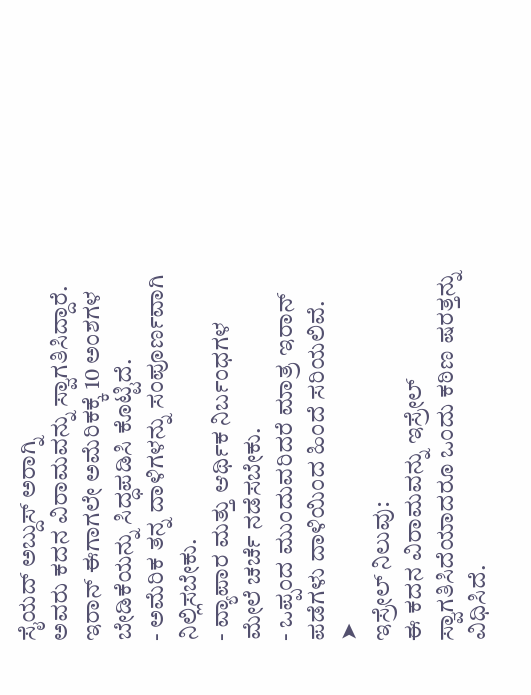ಸೈಯದ್ ಅಬ್ದುಸ್ ಅರಾಗ್ನಿ
ಅವರು ಕದನ ವಿರಾಮವನ್ನು ಸ್ವಾಗತಿಸಿದ್ದಾರೆ. ಇರಾನ್ ಈಗಾಗಲೇ ಅಮೆರಿಕಕ್ಕೆ 10 ಅಂಶಗಳ ಬೇಡಿಕೆಯನ್ನು ಸಿದ್ಧಪಡಿಸಿ ಕೊಟ್ಟಿದೆ.
- ಅಮೆರಿಕ ತನ್ನ ದಾಳಿಗಳನ್ನು ಸಂಪೂರ್ಣವಾಗಿ ನಿಲ್ಲಿಸಬೇಕು.
- ವ್ಯಾಪಾರ ಮತ್ತು ಆರ್ಥಿಕ ನಿರ್ಬಂಧಗಳ ಮೇಲೆ ಚರ್ಚೆ ನಡೆಸಬೇಕು.
- ಒಪ್ಪಂದ ಮುಂದುವರಿದರೆ ಮಾತ್ರ ಇರಾನ್ ಪಡೆಗಳು ದಾಳಿಯಿಂದ ಹಿಂದೆ ಸರಿಯಲಿವೆ.
➤
ಇಸ್ರೇಲ್ ನಿಲುವು:
ಈ ಕದನ ವಿರಾಮವನ್ನು ಇಸ್ರೇಲ್ ಸ್ವಾಗತಿಸಿದೆಯಾದರೂ ಒಂದು ಕಠಿಣ ಷರತ್ತನ್ನು ವಿಧಿಸಿದೆ.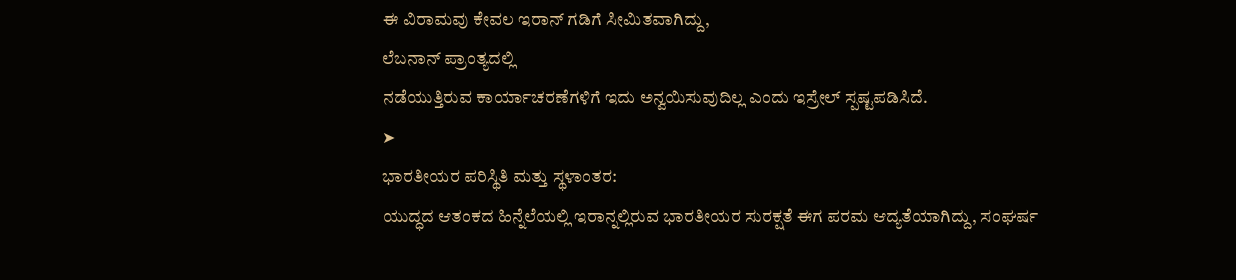ಈ ವಿರಾಮವು ಕೇವಲ ಇರಾನ್ ಗಡಿಗೆ ಸೀಮಿತವಾಗಿದ್ದು,
ಲೆಬನಾನ್ ಪ್ರಾಂತ್ಯದಲ್ಲಿ
ನಡೆಯುತ್ತಿರುವ ಕಾರ್ಯಾಚರಣೆಗಳಿಗೆ ಇದು ಅನ್ವಯಿಸುವುದಿಲ್ಲ ಎಂದು ಇಸ್ರೇಲ್ ಸ್ಪಷ್ಟಪಡಿಸಿದೆ.
➤
ಭಾರತೀಯರ ಪರಿಸ್ಥಿತಿ ಮತ್ತು ಸ್ಥಳಾಂತರ:
ಯುದ್ಧದ ಆತಂಕದ ಹಿನ್ನೆಲೆಯಲ್ಲಿ ಇರಾನ್ನಲ್ಲಿರುವ ಭಾರತೀಯರ ಸುರಕ್ಷತೆ ಈಗ ಪರಮ ಆದ್ಯತೆಯಾಗಿದ್ದು, ಸಂಘರ್ಷ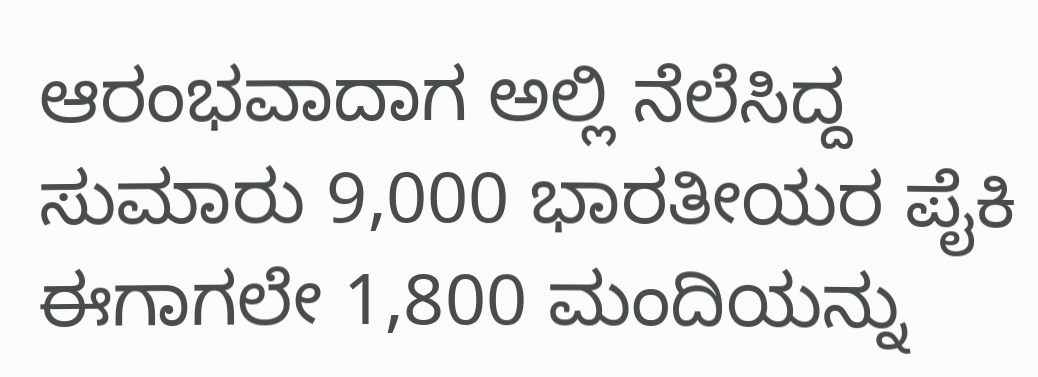ಆರಂಭವಾದಾಗ ಅಲ್ಲಿ ನೆಲೆಸಿದ್ದ ಸುಮಾರು 9,000 ಭಾರತೀಯರ ಪೈಕಿ ಈಗಾಗಲೇ 1,800 ಮಂದಿಯನ್ನು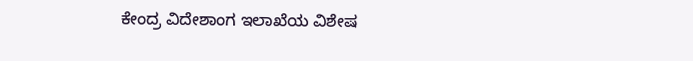ಕೇಂದ್ರ ವಿದೇಶಾಂಗ ಇಲಾಖೆಯ ವಿಶೇಷ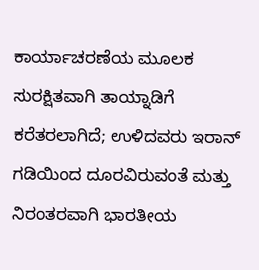ಕಾರ್ಯಾಚರಣೆಯ ಮೂಲಕ ಸುರಕ್ಷಿತವಾಗಿ ತಾಯ್ನಾಡಿಗೆ ಕರೆತರಲಾಗಿದೆ; ಉಳಿದವರು ಇರಾನ್ ಗಡಿಯಿಂದ ದೂರವಿರುವಂತೆ ಮತ್ತು ನಿರಂತರವಾಗಿ ಭಾರತೀಯ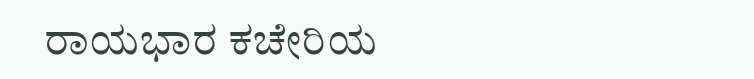ರಾಯಭಾರ ಕಚೇರಿಯ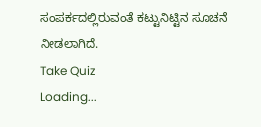ಸಂಪರ್ಕದಲ್ಲಿರುವಂತೆ ಕಟ್ಟುನಿಟ್ಟಿನ ಸೂಚನೆ ನೀಡಲಾಗಿದೆ.
Take Quiz
Loading...